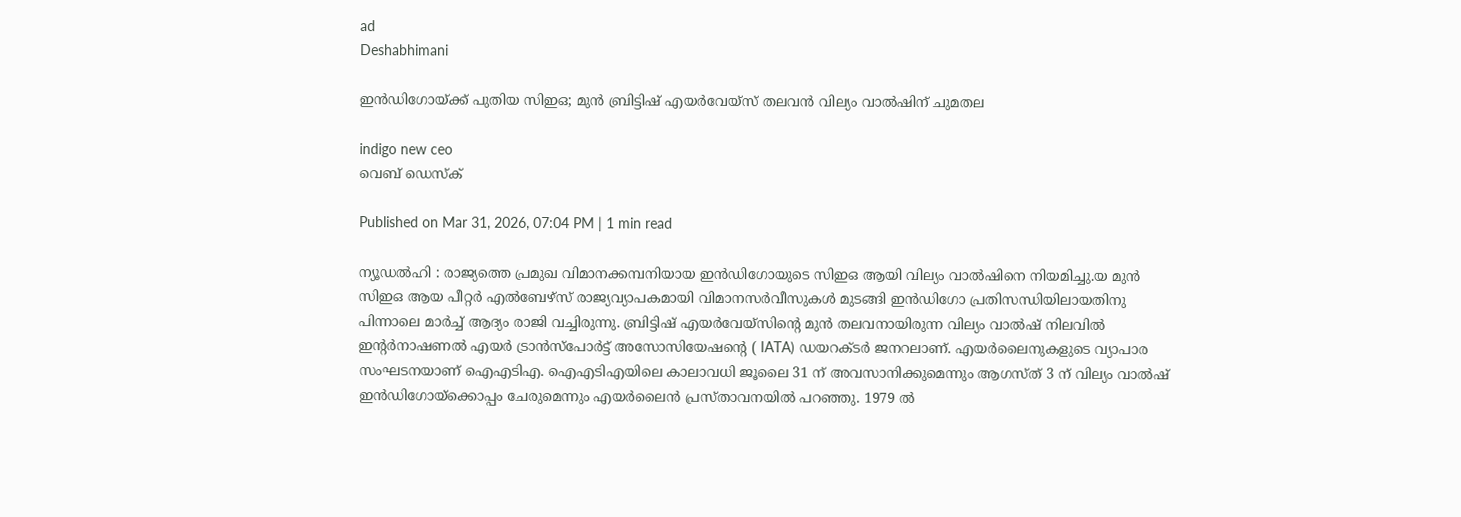ad
Deshabhimani

ഇൻഡിഗോയ്ക്ക് പുതിയ സിഇഒ; മുൻ ബ്രിട്ടിഷ് എയർവേയ്സ് തലവൻ വില്യം വാൽഷിന് ചുമതല

indigo new ceo
വെബ് ഡെസ്ക്

Published on Mar 31, 2026, 07:04 PM | 1 min read

ന്യൂഡൽഹി : രാജ്യത്തെ പ്രമുഖ വിമാനക്കമ്പനിയായ ഇൻഡിഗോയുടെ സിഇഒ ആയി വില്യം വാൽഷിനെ നിയമിച്ചു.യ മുൻ സിഇഒ ആയ പീറ്റർ എൽബേഴ്‌സ് രാജ്യവ്യാപകമായി വിമാനസർവീസുകൾ മുടങ്ങി ഇൻഡിഗോ പ്രതിസന്ധിയിലായതിനു പിന്നാലെ മാർച്ച് ആദ്യം രാജി വച്ചിരുന്നു. ബ്രിട്ടിഷ് എയർവേയ്സിന്റെ മുൻ തലവനായിരുന്ന വില്യം വാൽഷ് നിലവിൽ ഇന്റർനാഷണൽ എയർ ട്രാൻസ്പോർട്ട് അസോസിയേഷന്റെ ( IATA) ഡയറക്ടർ ജനറലാണ്. എയർലൈനുകളുടെ വ്യാപാര സംഘടനയാണ് ഐഎടിഎ. ഐഎടിഎയിലെ കാലാവധി ജൂലൈ 31 ന് അവസാനിക്കുമെന്നും ആഗസ്ത് 3 ന് വില്യം വാൽഷ് ഇൻഡിഗോയ്ക്കൊപ്പം ചേരുമെന്നും എയർലൈൻ പ്രസ്താവനയിൽ പറഞ്ഞു. 1979 ൽ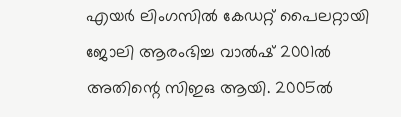എയർ ലിംഗസിൽ കേഡറ്റ് പൈലറ്റായി ജോലി ആരംഭിച്ച വാൽഷ് 2001ൽ അതിന്റെ സിഇഒ ആയി. 2005ൽ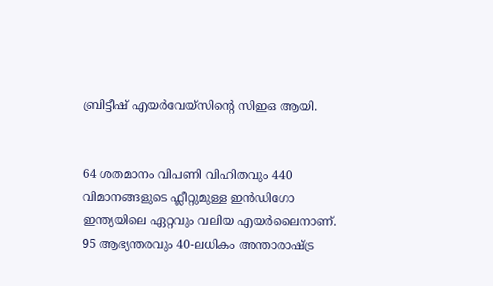ബ്രിട്ടീഷ് എയർവേയ്‌സിന്റെ സിഇഒ ആയി.


64 ശതമാനം വിപണി വിഹിതവും 440 വിമാനങ്ങളുടെ ഫ്ലീറ്റുമുള്ള ഇൻഡിഗോ ഇന്ത്യയിലെ ഏറ്റവും വലിയ എയർലൈനാണ്. 95 ആഭ്യന്തരവും 40-ലധികം അന്താരാഷ്ട്ര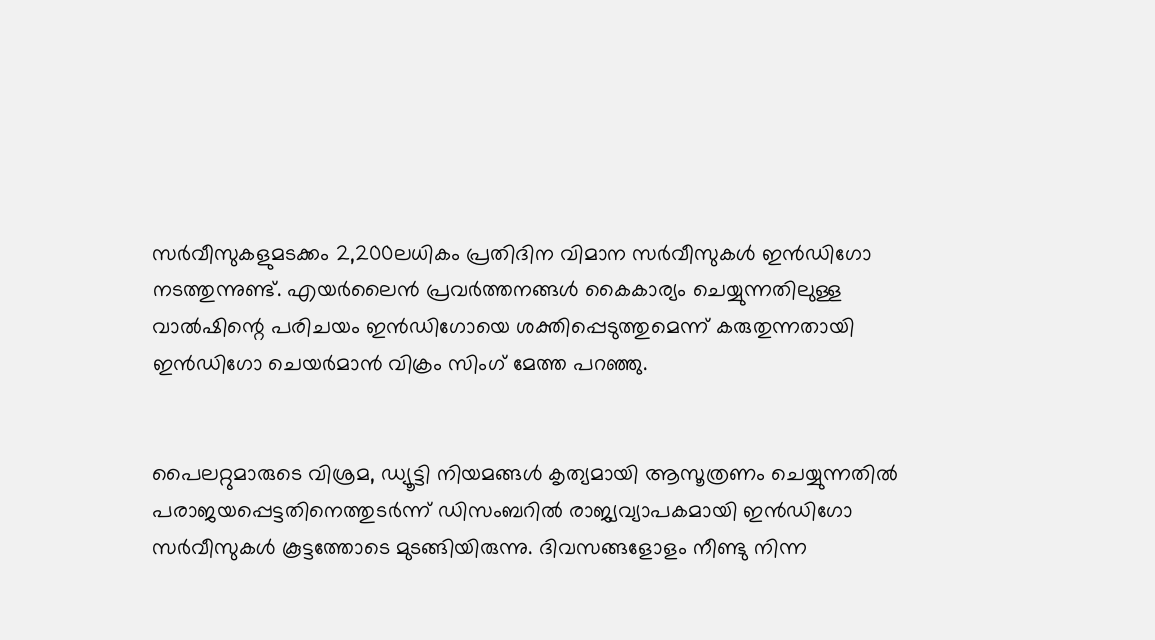സർവീസുകളുമടക്കം 2,200ലധികം പ്രതിദിന വിമാന സർവീസുകൾ ഇൻഡിഗോ നടത്തുന്നുണ്ട്. എയർലൈൻ പ്രവർത്തനങ്ങൾ കൈകാര്യം ചെയ്യുന്നതിലുള്ള വാൽഷിന്റെ പരിചയം ഇൻഡിഗോയെ ശക്തിപ്പെടുത്തുമെന്ന് കരുതുന്നതായി ഇൻഡിഗോ ചെയർമാൻ വിക്രം സിംഗ് മേത്ത പറഞ്ഞു.


പൈലറ്റുമാരുടെ വിശ്രമ, ഡ്യൂട്ടി നിയമങ്ങൾ കൃത്യമായി ആസൂത്രണം ചെയ്യുന്നതിൽ പരാജയപ്പെട്ടതിനെത്തുടർന്ന് ഡിസംബറിൽ രാജ്യവ്യാപകമായി ഇൻഡിഗോ സർവീസുകൾ കൂട്ടത്തോടെ മുടങ്ങിയിരുന്നു. ദിവസങ്ങളോളം നീണ്ടു നിന്ന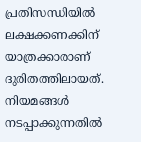പ്രതിസന്ധിയിൽ ലക്ഷക്കണക്കിന് യാത്രക്കാരാണ് ദുരിതത്തിലായത്. നിയമങ്ങൾ നടപ്പാക്കുന്നതിൽ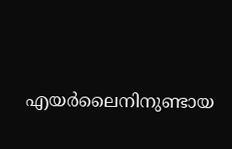എയർലൈനിനുണ്ടായ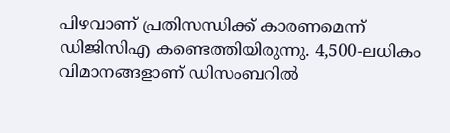പിഴവാണ് പ്രതിസന്ധിക്ക് കാരണമെന്ന് ഡിജിസിഎ കണ്ടെത്തിയിരുന്നു. 4,500-ലധികം വിമാനങ്ങളാണ് ഡിസംബറിൽ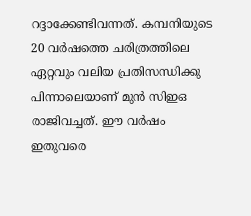റദ്ദാക്കേണ്ടിവന്നത്. കമ്പനിയുടെ 20 വർഷത്തെ ചരിത്രത്തിലെ ഏറ്റവും വലിയ പ്രതിസന്ധിക്കു പിന്നാലെയാണ് മുൻ സിഇഒ രാജിവച്ചത്. ഈ വർഷം ഇതുവരെ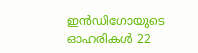ഇൻഡിഗോയുടെ ഓഹരികൾ 22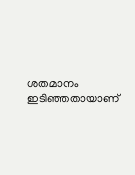ശതമാനം ഇടിഞ്ഞതായാണ്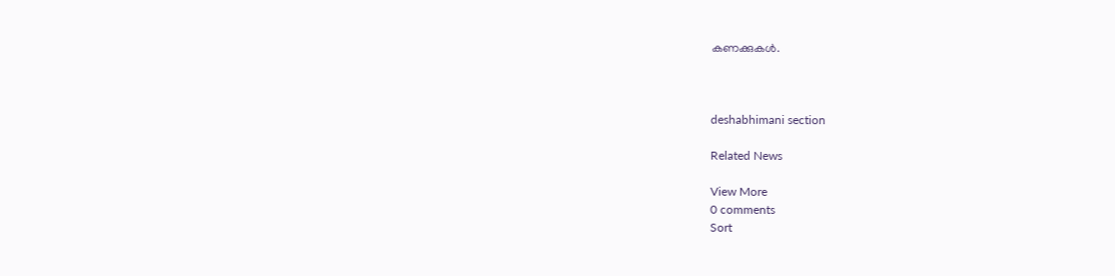കണക്കുകൾ.



deshabhimani section

Related News

View More
0 comments
Sort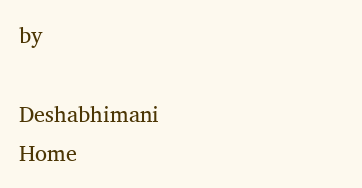by

Deshabhimani
Home